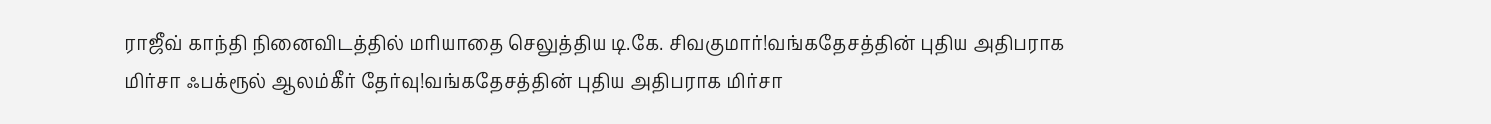ராஜீவ் காந்தி நினைவிடத்தில் மரியாதை செலுத்திய டி.கே. சிவகுமார்!வங்கதேசத்தின் புதிய அதிபராக மிர்சா ஃபக்ரூல் ஆலம்கீர் தேர்வு!வங்கதேசத்தின் புதிய அதிபராக மிர்சா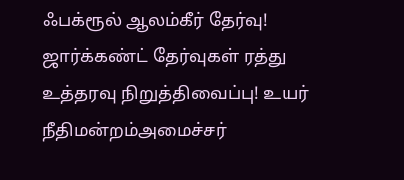ஃபக்ரூல் ஆலம்கீர் தேர்வு! ஜார்க்கண்ட் தேர்வுகள் ரத்து உத்தரவு நிறுத்திவைப்பு! உயர் நீதிமன்றம்அமைச்சர்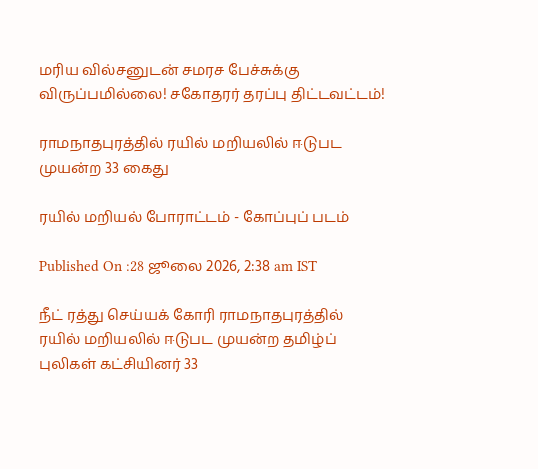மரிய வில்சனுடன் சமரச பேச்சுக்கு விருப்பமில்லை! சகோதரர் தரப்பு திட்டவட்டம்!

ராமநாதபுரத்தில் ரயில் மறியலில் ஈடுபட முயன்ற 33 கைது

ரயில் மறியல் போராட்டம் - கோப்புப் படம்

Published On :28 ஜூலை 2026, 2:38 am IST

நீட் ரத்து செய்யக் கோரி ராமநாதபுரத்தில் ரயில் மறியலில் ஈடுபட முயன்ற தமிழ்ப் புலிகள் கட்சியினர் 33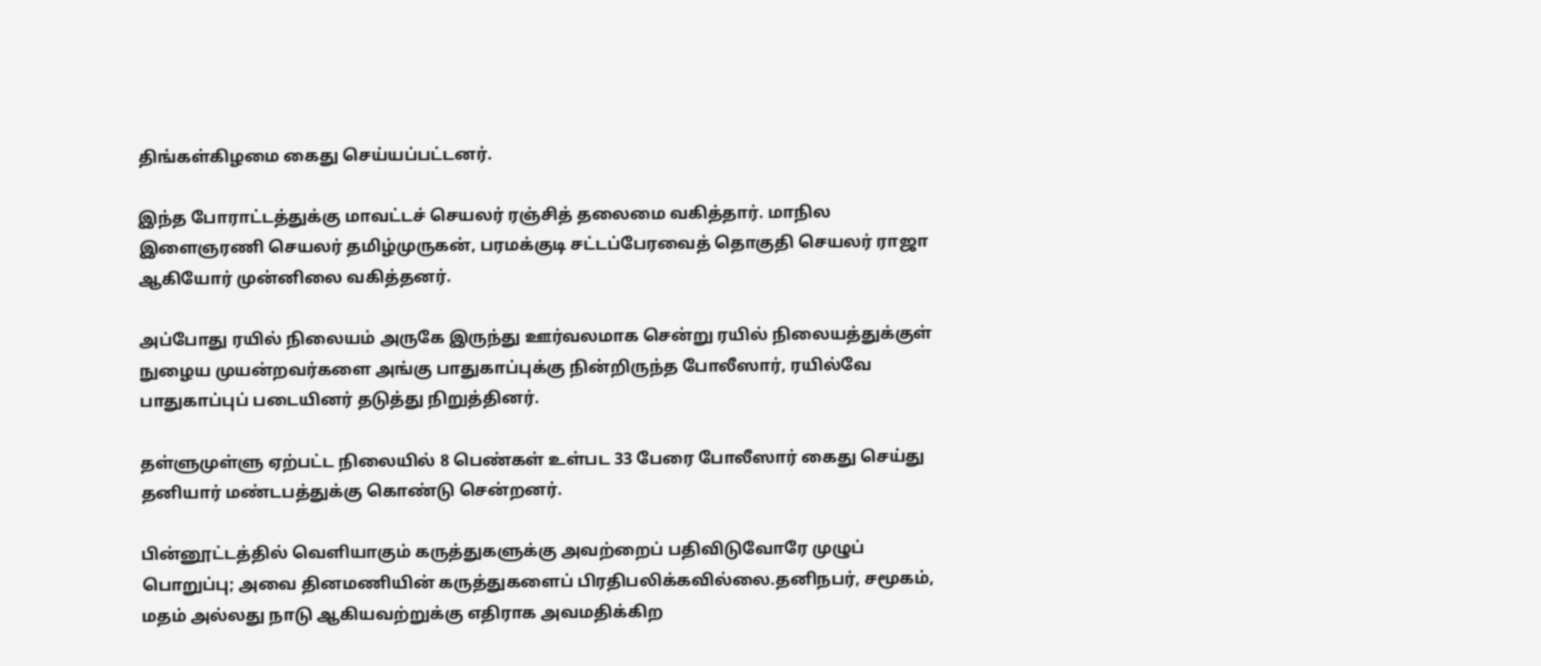திங்கள்கிழமை கைது செய்யப்பட்டனர்.

இந்த போராட்டத்துக்கு மாவட்டச் செயலர் ரஞ்சித் தலைமை வகித்தார். மாநில இளைஞரணி செயலர் தமிழ்முருகன், பரமக்குடி சட்டப்பேரவைத் தொகுதி செயலர் ராஜா ஆகியோர் முன்னிலை வகித்தனர்.

அப்போது ரயில் நிலையம் அருகே இருந்து ஊர்வலமாக சென்று ரயில் நிலையத்துக்குள் நுழைய முயன்றவர்களை அங்கு பாதுகாப்புக்கு நின்றிருந்த போலீஸார், ரயில்வே பாதுகாப்புப் படையினர் தடுத்து நிறுத்தினர்.

தள்ளுமுள்ளு ஏற்பட்ட நிலையில் 8 பெண்கள் உள்பட 33 பேரை போலீஸார் கைது செய்து தனியார் மண்டபத்துக்கு கொண்டு சென்றனர்.

பின்னூட்டத்தில் வெளியாகும் கருத்துகளுக்கு அவற்றைப் பதிவிடுவோரே முழுப் பொறுப்பு; அவை தினமணியின் கருத்துகளைப் பிரதிபலிக்கவில்லை.தனிநபர், சமூகம், மதம் அல்லது நாடு ஆகியவற்றுக்கு எதிராக அவமதிக்கிற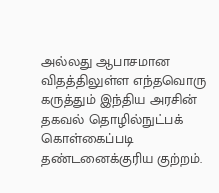அல்லது ஆபாசமான விதத்திலுள்ள எந்தவொரு கருத்தும் இந்திய அரசின் தகவல் தொழில்நுட்பக் கொள்கைப்படி தண்டனைக்குரிய குற்றம்.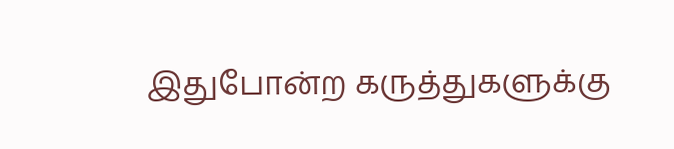இதுபோன்ற கருத்துகளுக்கு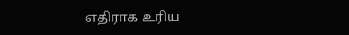எதிராக உரிய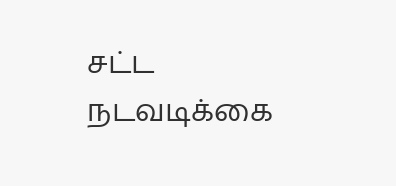சட்ட நடவடிக்கை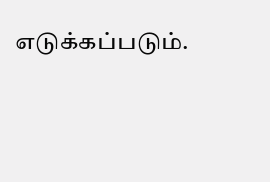எடுக்கப்படும்.